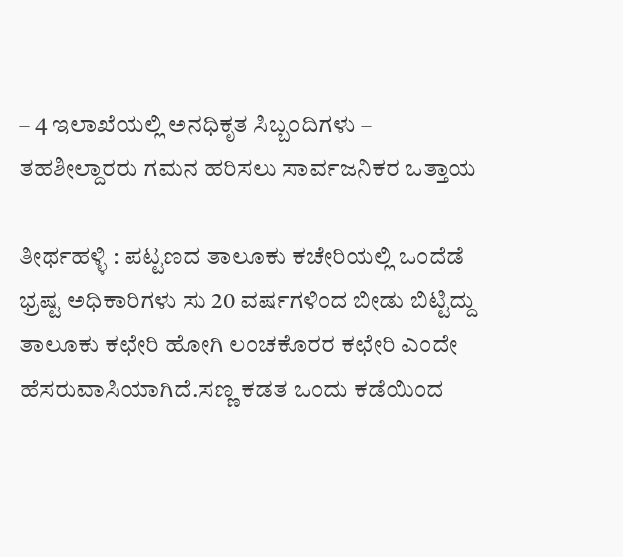– 4 ಇಲಾಖೆಯಲ್ಲಿ ಅನಧಿಕೃತ ಸಿಬ್ಬಂದಿಗಳು – ತಹಶೀಲ್ದಾರರು ಗಮನ ಹರಿಸಲು ಸಾರ್ವಜನಿಕರ ಒತ್ತಾಯ

ತೀರ್ಥಹಳ್ಳಿ : ಪಟ್ಟಣದ ತಾಲೂಕು ಕಚೇರಿಯಲ್ಲಿ ಒಂದೆಡೆ ಭ್ರಷ್ಟ ಅಧಿಕಾರಿಗಳು ಸು 20 ವರ್ಷಗಳಿಂದ ಬೀಡು ಬಿಟ್ಟಿದ್ದು ತಾಲೂಕು ಕಛೇರಿ ಹೋಗಿ ಲಂಚಕೊರರ ಕಛೇರಿ ಎಂದೇ ಹೆಸರುವಾಸಿಯಾಗಿದೆ.ಸಣ್ಣ ಕಡತ ಒಂದು ಕಡೆಯಿಂದ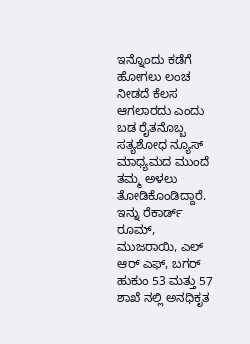ಇನ್ನೊಂದು ಕಡೆಗೆ ಹೋಗಲು ಲಂಚ ನೀಡದೆ ಕೆಲಸ ಆಗಲಾರದು ಎಂದು ಬಡ ರೈತನೊಬ್ಬ ಸತ್ಯಶೋಧ ನ್ಯೂಸ್ ಮಾಧ್ಯಮದ ಮುಂದೆ ತಮ್ಮ ಅಳಲು ತೋಡಿಕೊಂಡಿದ್ದಾರೆ. ಇನ್ನು ರೆಕಾರ್ಡ್ ರೂಮ್, ಮುಜರಾಯಿ, ಎಲ್ ಆರ್ ಎಫ್, ಬಗರ್ ಹುಕುಂ 53 ಮತ್ತು 57 ಶಾಖೆ ನಲ್ಲಿ ಅನಧಿಕೃತ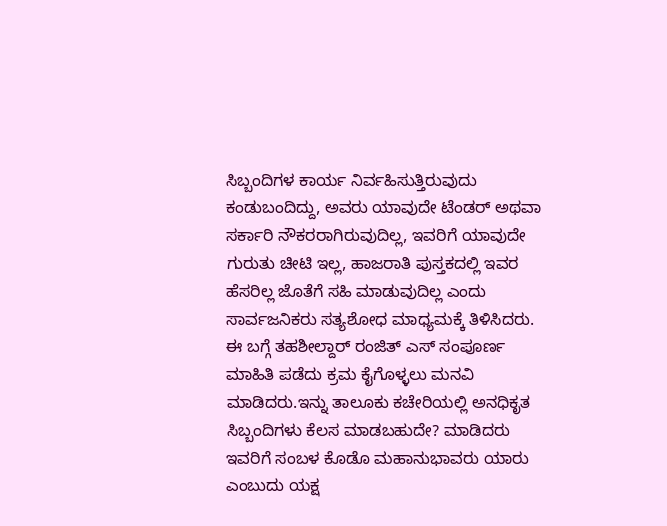ಸಿಬ್ಬಂದಿಗಳ ಕಾರ್ಯ ನಿರ್ವಹಿಸುತ್ತಿರುವುದು ಕಂಡುಬಂದಿದ್ದು, ಅವರು ಯಾವುದೇ ಟೆಂಡರ್ ಅಥವಾ ಸರ್ಕಾರಿ ನೌಕರರಾಗಿರುವುದಿಲ್ಲ, ಇವರಿಗೆ ಯಾವುದೇ ಗುರುತು ಚೀಟಿ ಇಲ್ಲ, ಹಾಜರಾತಿ ಪುಸ್ತಕದಲ್ಲಿ ಇವರ ಹೆಸರಿಲ್ಲ ಜೊತೆಗೆ ಸಹಿ ಮಾಡುವುದಿಲ್ಲ ಎಂದು ಸಾರ್ವಜನಿಕರು ಸತ್ಯಶೋಧ ಮಾಧ್ಯಮಕ್ಕೆ ತಿಳಿಸಿದರು. ಈ ಬಗ್ಗೆ ತಹಶೀಲ್ದಾರ್ ರಂಜಿತ್ ಎಸ್ ಸಂಪೂರ್ಣ ಮಾಹಿತಿ ಪಡೆದು ಕ್ರಮ ಕೈಗೊಳ್ಳಲು ಮನವಿ ಮಾಡಿದರು.ಇನ್ನು ತಾಲೂಕು ಕಚೇರಿಯಲ್ಲಿ ಅನಧಿಕೃತ ಸಿಬ್ಬಂದಿಗಳು ಕೆಲಸ ಮಾಡಬಹುದೇ? ಮಾಡಿದರು ಇವರಿಗೆ ಸಂಬಳ ಕೊಡೊ ಮಹಾನುಭಾವರು ಯಾರು ಎಂಬುದು ಯಕ್ಷ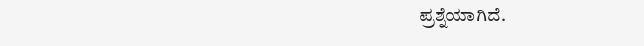ಪ್ರಶ್ನೆಯಾಗಿದೆ.